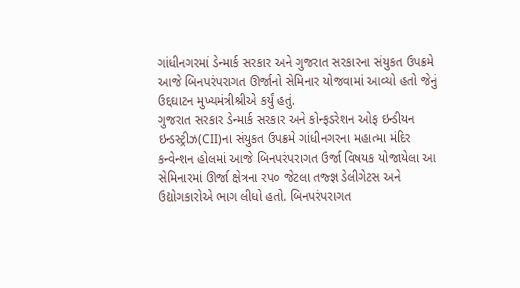ગાંધીનગરમાં ડેન્માર્ક સરકાર અને ગુજરાત સરકારના સંયુકત ઉપક્રમે આજે બિનપરંપરાગત ઊર્જાનો સેમિનાર યોજવામાં આવ્યો હતો જેનું ઉદ્દઘાટન મુખ્યમંત્રીશ્રીએ કર્યું હતું.
ગુજરાત સરકાર ડેન્માર્ક સરકાર અને કોન્ફડરેશન ઓફ ઇન્ડીયન ઇન્ડસ્ટ્રીઝ(CII)ના સંયુકત ઉપક્રમે ગાંધીનગરના મહાત્મા મંદિર કન્વેન્શન હોલમાં આજે બિનપરંપરાગત ઉર્જા વિષયક યોજાયેલા આ સેમિનારમાં ઊર્જા ક્ષેત્રના રપ૦ જેટલા તજ્જ્ઞ ડેલીગેટસ અને ઉદ્યોગકારોએ ભાગ લીધો હતો. બિનપરંપરાગત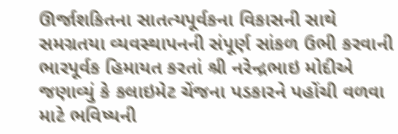ઊર્જાશકિતના સાતત્યપૂર્વકના વિકાસની સાથે સમગ્રતયા વ્યવસ્થાપનની સંપૂર્ણ સાંકળ ઉભી કરવાની ભારપૂર્વક હિમાયત કરતાં શ્રી નરેન્દ્રભાઇ મોદીએ જણાવ્યું કે કલાઇમેટ ચેંજના પડકારને પહોંચી વળવા માટે ભવિષ્યની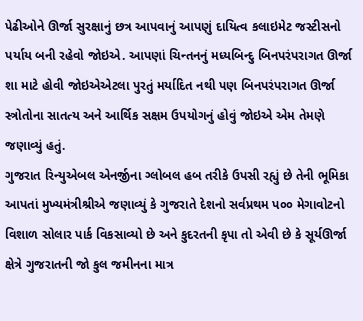પેઢીઓને ઊર્જા સુરક્ષાનું છત્ર આપવાનું આપણું દાયિત્વ કલાઇમેટ જસ્ટીસનો પર્યાય બની રહેવો જોઇએ. આપણાં ચિન્તનનું મધ્યબિન્દુ બિનપરંપરાગત ઊર્જા શા માટે હોવી જોઇએએટલા પુરતું મર્યાદિત નથી પણ બિનપરંપરાગત ઊર્જા સ્ત્રોતોના સાતત્ય અને આર્થિક સક્ષમ ઉપયોગનું હોવું જોઇએ એમ તેમણે જણાવ્યું હતું.
ગુજરાત રિન્યુએબલ એનર્જીના ગ્લોબલ હબ તરીકે ઉપસી રહ્યું છે તેની ભૂમિકા આપતાં મુખ્યમંત્રીશ્રીએ જણાવ્યું કે ગુજરાતે દેશનો સર્વપ્રથમ પ૦૦ મેગાવોટનો વિશાળ સોલાર પાર્ક વિકસાવ્યો છે અને કુદરતની કૃપા તો એવી છે કે સૂર્યઊર્જા ક્ષેત્રે ગુજરાતની જો કુલ જમીનના માત્ર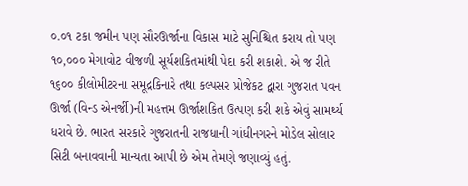૦.૦૧ ટકા જમીન પણ સૌરઊર્જાના વિકાસ માટે સુનિશ્ચિત કરાય તો પણ ૧૦,૦૦૦ મેગાવોટ વીજળી સૂર્યશકિતમાંથી પેદા કરી શકાશે. એ જ રીતે ૧૬૦૦ કીલોમીટરના સમૂદ્રકિનારે તથા કલ્પસર પ્રોજેકટ દ્વારા ગુજરાત પવન ઊર્જા (વિન્ડ એનર્જી)ની મહત્તમ ઊર્જાશકિત ઉત્પણ કરી શકે એવું સામર્થ્ય ધરાવે છે. ભારત સરકારે ગુજરાતની રાજધાની ગાંધીનગરને મોડેલ સોલાર સિટી બનાવવાની માન્યતા આપી છે એમ તેમણે જણાવ્યું હતું.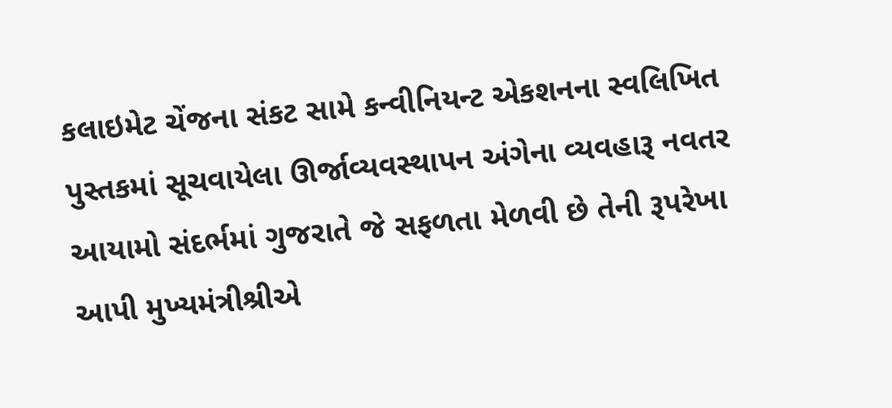કલાઇમેટ ચેંજના સંકટ સામે કન્વીનિયન્ટ એકશનના સ્વલિખિત પુસ્તકમાં સૂચવાયેલા ઊર્જાવ્યવસ્થાપન અંગેના વ્યવહારૂ નવતર આયામો સંદર્ભમાં ગુજરાતે જે સફળતા મેળવી છે તેની રૂપરેખા આપી મુખ્યમંત્રીશ્રીએ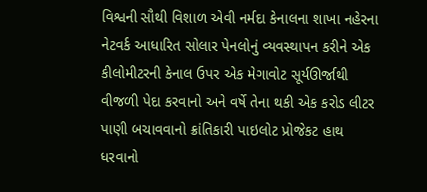વિશ્વની સૌથી વિશાળ એવી નર્મદા કેનાલના શાખા નહેરના નેટવર્ક આધારિત સોલાર પેનલોનું વ્યવસ્થાપન કરીને એક કીલોમીટરની કેનાલ ઉપર એક મેગાવોટ સૂર્યઊર્જાથી વીજળી પેદા કરવાનો અને વર્ષે તેના થકી એક કરોડ લીટર પાણી બચાવવાનો ક્રાંતિકારી પાઇલોટ પ્રોજેકટ હાથ ધરવાનો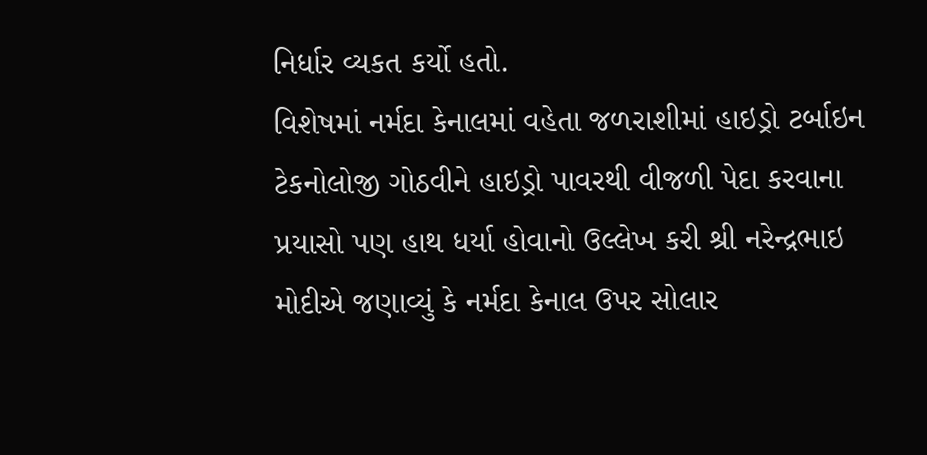નિર્ધાર વ્યકત કર્યો હતો.
વિશેષમાં નર્મદા કેનાલમાં વહેતા જળરાશીમાં હાઇડ્રો ટર્બાઇન ટેકનોલોજી ગોઠવીને હાઇડ્રો પાવરથી વીજળી પેદા કરવાના પ્રયાસો પણ હાથ ધર્યા હોવાનો ઉલ્લેખ કરી શ્રી નરેન્દ્રભાઇ મોદીએ જણાવ્યું કે નર્મદા કેનાલ ઉપર સોલાર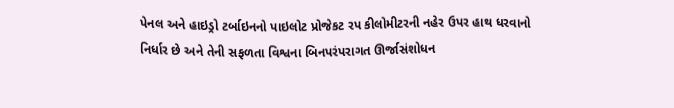પેનલ અને હાઇડ્રો ટર્બાઇનનો પાઇલોટ પ્રોજેકટ રપ કીલોમીટરની નહેર ઉપર હાથ ધરવાનો નિર્ધાર છે અને તેની સફળતા વિશ્વના બિનપરંપરાગત ઊર્જાસંશોધન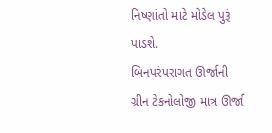નિષ્ણાંતો માટે મોડેલ પુરૂં પાડશે.
બિનપરંપરાગત ઊર્જાની ગ્રીન ટેકનોલોજી માત્ર ઊર્જા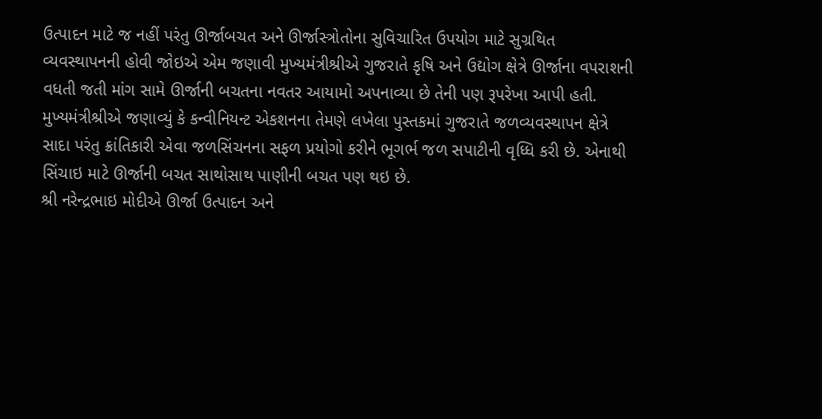ઉત્પાદન માટે જ નહીં પરંતુ ઊર્જાબચત અને ઊર્જાસ્ત્રોતોના સુવિચારિત ઉપયોગ માટે સુગ્રથિત વ્યવસ્થાપનની હોવી જોઇએ એમ જણાવી મુખ્યમંત્રીશ્રીએ ગુજરાતે કૃષિ અને ઉદ્યોગ ક્ષેત્રે ઊર્જાના વપરાશની વધતી જતી માંગ સામે ઊર્જાની બચતના નવતર આયામો અપનાવ્યા છે તેની પણ રૂપરેખા આપી હતી.
મુખ્યમંત્રીશ્રીએ જણાવ્યું કે કન્વીનિયન્ટ એકશનના તેમણે લખેલા પુસ્તકમાં ગુજરાતે જળવ્યવસ્થાપન ક્ષેત્રે સાદા પરંતુ ક્રાંતિકારી એવા જળસિંચનના સફળ પ્રયોગો કરીને ભૂગર્ભ જળ સપાટીની વૃધ્ધિ કરી છે. એનાથી સિંચાઇ માટે ઊર્જાની બચત સાથોસાથ પાણીની બચત પણ થઇ છે.
શ્રી નરેન્દ્રભાઇ મોદીએ ઊર્જા ઉત્પાદન અને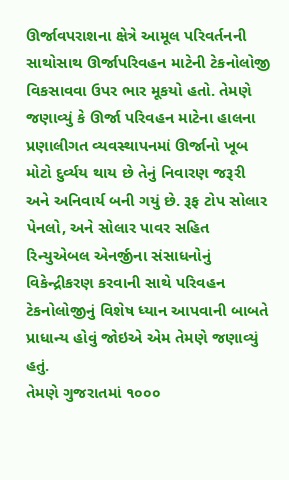ઊર્જાવપરાશના ક્ષેત્રે આમૂલ પરિવર્તનની સાથોસાથ ઊર્જાપરિવહન માટેની ટેકનોલોજી વિકસાવવા ઉપર ભાર મૂકયો હતો. તેમણે જણાવ્યું કે ઊર્જા પરિવહન માટેના હાલના પ્રણાલીગત વ્યવસ્થાપનમાં ઊર્જાનો ખૂબ મોટો દુર્વ્યય થાય છે તેનું નિવારણ જરૂરી અને અનિવાર્ય બની ગયું છે. રૂફ ટોપ સોલાર પેનલો, અને સોલાર પાવર સહિત રિન્યુએબલ એનર્જીના સંસાધનોનું વિકેન્દ્રીકરણ કરવાની સાથે પરિવહન ટેકનોલોજીનું વિશેષ ધ્યાન આપવાની બાબતે પ્રાધાન્ય હોવું જોઇએ એમ તેમણે જણાવ્યું હતું.
તેમણે ગુજરાતમાં ૧૦૦૦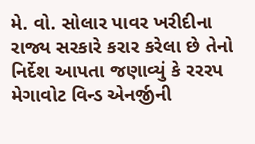મે. વો. સોલાર પાવર ખરીદીના રાજ્ય સરકારે કરાર કરેલા છે તેનો નિર્દેશ આપતા જણાવ્યું કે રરરપ મેગાવોટ વિન્ડ એનર્જીની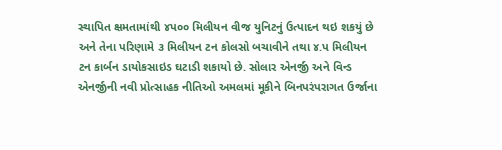સ્થાપિત ક્ષમતામાંથી ૪પ૦૦ મિલીયન વીજ યુનિટનું ઉત્પાદન થઇ શકયું છે અને તેના પરિણામે ૩ મિલીયન ટન કોલસો બચાવીને તથા ૪.પ મિલીયન ટન કાર્બન ડાયોકસાઇડ ઘટાડી શકાયો છે. સોલાર એનર્જી અને વિન્ડ એનર્જીની નવી પ્રોત્સાહક નીતિઓ અમલમાં મૂકીને બિનપરંપરાગત ઉર્જાના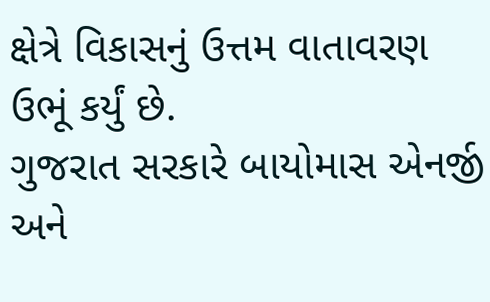ક્ષેત્રે વિકાસનું ઉત્તમ વાતાવરણ ઉભૂં કર્યું છે.
ગુજરાત સરકારે બાયોમાસ એનર્જી અને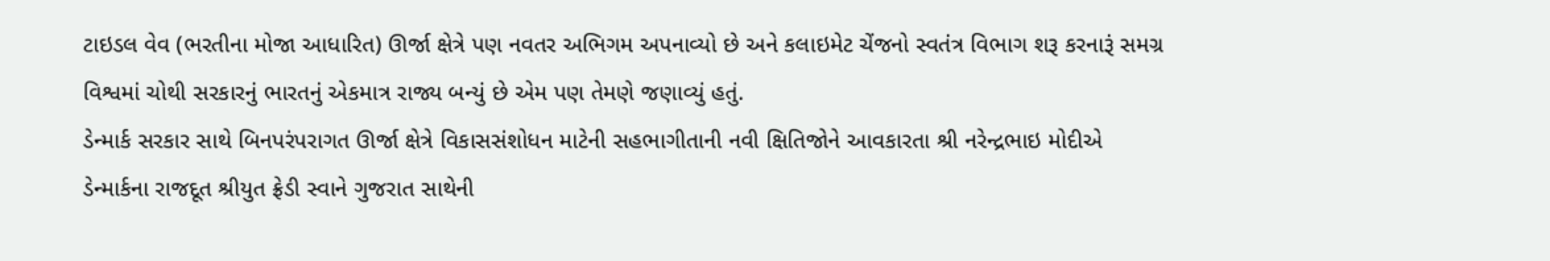ટાઇડલ વેવ (ભરતીના મોજા આધારિત) ઊર્જા ક્ષેત્રે પણ નવતર અભિગમ અપનાવ્યો છે અને કલાઇમેટ ચેંજનો સ્વતંત્ર વિભાગ શરૂ કરનારૂં સમગ્ર વિશ્વમાં ચોથી સરકારનું ભારતનું એકમાત્ર રાજ્ય બન્યું છે એમ પણ તેમણે જણાવ્યું હતું.
ડેન્માર્ક સરકાર સાથે બિનપરંપરાગત ઊર્જા ક્ષેત્રે વિકાસસંશોધન માટેની સહભાગીતાની નવી ક્ષિતિજોને આવકારતા શ્રી નરેન્દ્રભાઇ મોદીએ ડેન્માર્કના રાજદૂત શ્રીયુત ફ્રેડી સ્વાને ગુજરાત સાથેની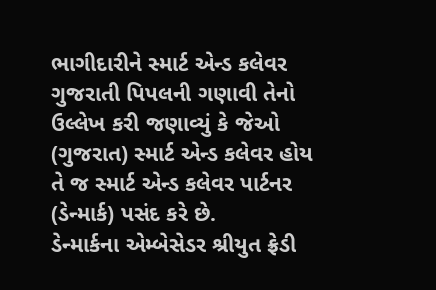ભાગીદારીને સ્માર્ટ એન્ડ કલેવર ગુજરાતી પિપલની ગણાવી તેનો ઉલ્લેખ કરી જણાવ્યું કે જેઓ (ગુજરાત) સ્માર્ટ એન્ડ કલેવર હોય તે જ સ્માર્ટ એન્ડ કલેવર પાર્ટનર (ડેન્માર્ક) પસંદ કરે છે.
ડેન્માર્કના એમ્બેસેડર શ્રીયુત ફ્રેડી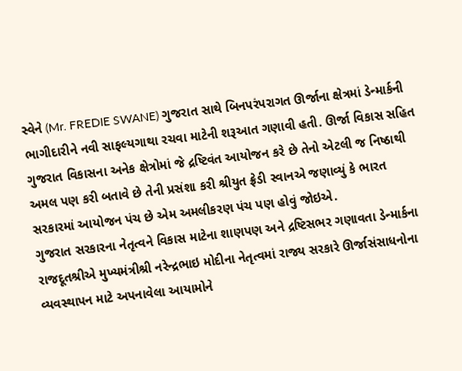સ્વેને (Mr. FREDIE SWANE) ગુજરાત સાથે બિનપરંપરાગત ઊર્જાના ક્ષેત્રમાં ડેન્માર્કની ભાગીદારીને નવી સાફલ્યગાથા રચવા માટેની શરૂઆત ગણાવી હતી. ઊર્જા વિકાસ સહિત ગુજરાત વિકાસના અનેક ક્ષેત્રોમાં જે દ્રષ્ટિવંત આયોજન કરે છે તેનો એટલી જ નિષ્ઠાથી અમલ પણ કરી બતાવે છે તેની પ્રસંશા કરી શ્રીયુત ફ્રેડી સ્વાનએ જણાવ્યું કે ભારત સરકારમાં આયોજન પંચ છે એમ અમલીકરણ પંચ પણ હોવું જોઇએ.
ગુજરાત સરકારના નેતૃત્વને વિકાસ માટેના શાણપણ અને દ્રષ્ટિસભર ગણાવતા ડેન્માર્કના રાજદૂતશ્રીએ મુખ્યમંત્રીશ્રી નરેન્દ્રભાઇ મોદીના નેતૃત્વમાં રાજ્ય સરકારે ઊર્જાસંસાધનોના વ્યવસ્થાપન માટે અપનાવેલા આયામોને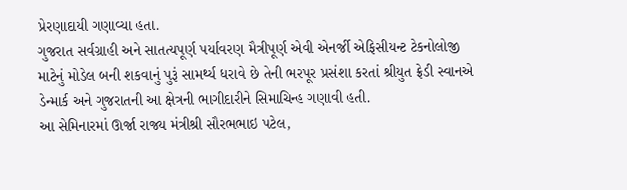પ્રેરણાદાયી ગણાવ્યા હતા.
ગુજરાત સર્વગ્રાહી અને સાતત્યપૂર્ણ પર્યાવરણ મૈત્રીપૂર્ણ એવી એનર્જી એફિસીયન્ટ ટેકનોલોજી માટેનું મોડેલ બની શકવાનું પુરૂં સામર્થ્ય ધરાવે છે તેની ભરપૂર પ્રસંશા કરતાં શ્રીયુત ફ્રેડી સ્વાનએ ડેન્માર્ક અને ગુજરાતની આ ક્ષેત્રની ભાગીદારીને સિમાચિન્હ ગણાવી હતી.
આ સેમિનારમાં ઊર્જા રાજ્ય મંત્રીશ્રી સૌરભભાઇ પટેલ,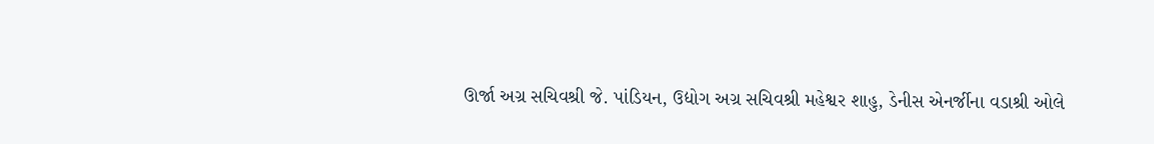ઊર્જા અગ્ર સચિવશ્રી જે. પાંડિયન, ઉદ્યોગ અગ્ર સચિવશ્રી મહેશ્વર શાહુ, ડેનીસ એનર્જીના વડાશ્રી ઓલે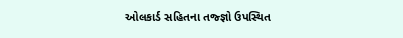ઓલકાર્ડ સહિતના તજ્જ્ઞો ઉપસ્થિત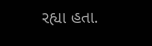રહ્યા હતા.